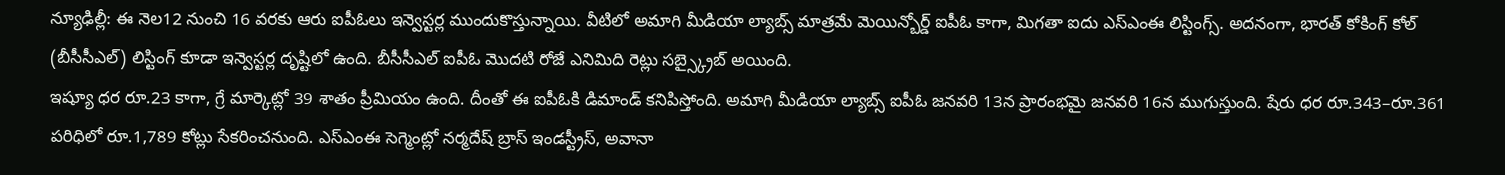న్యూఢిల్లీ: ఈ నెల12 నుంచి 16 వరకు ఆరు ఐపీఓలు ఇన్వెస్టర్ల ముందుకొస్తున్నాయి. వీటిలో అమాగి మీడియా ల్యాబ్స్ మాత్రమే మెయిన్బోర్డ్ ఐపీఓ కాగా, మిగతా ఐదు ఎస్ఎంఈ లిస్టింగ్స్. అదనంగా, భారత్ కోకింగ్ కోల్ (బీసీసీఎల్) లిస్టింగ్ కూడా ఇన్వెస్టర్ల దృష్టిలో ఉంది. బీసీసీఎల్ ఐపీఓ మొదటి రోజే ఎనిమిది రెట్లు సబ్స్క్రైబ్ అయింది.
ఇష్యూ ధర రూ.23 కాగా, గ్రే మార్కెట్లో 39 శాతం ప్రీమియం ఉంది. దీంతో ఈ ఐపీఓకి డిమాండ్ కనిపిస్తోంది. అమాగి మీడియా ల్యాబ్స్ ఐపీఓ జనవరి 13న ప్రారంభమై జనవరి 16న ముగుస్తుంది. షేరు ధర రూ.343–రూ.361 పరిధిలో రూ.1,789 కోట్లు సేకరించనుంది. ఎస్ఎంఈ సెగ్మెంట్లో నర్మదేష్ బ్రాస్ ఇండస్ట్రీస్, అవానా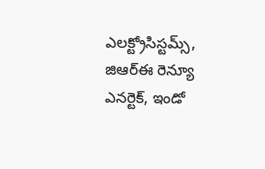ఎలక్ట్రోసిస్టమ్స్, జిఆర్ఈ రెన్యూ ఎనర్టెక్, ఇండో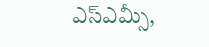ఎస్ఎమ్సీ,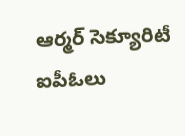ఆర్మర్ సెక్యూరిటీ ఐపీఓలు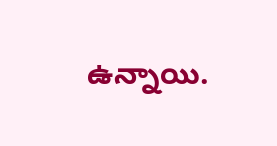ఉన్నాయి.